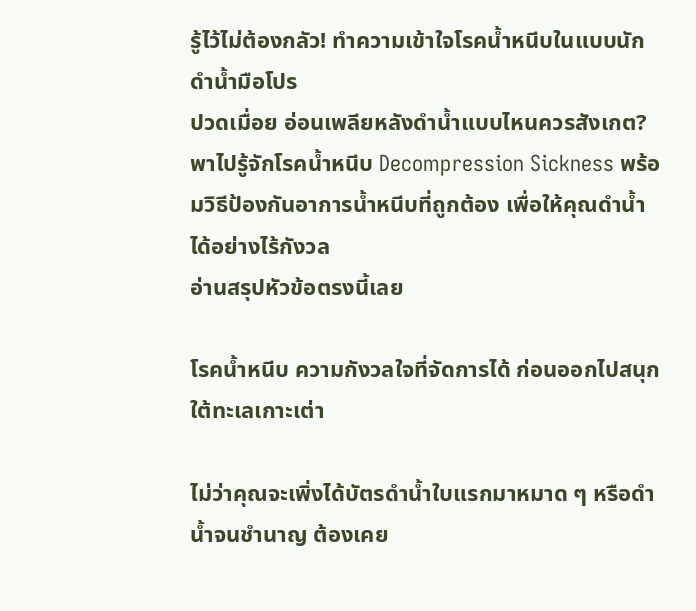รู้ไว้ไม่ต้องกลัว! ทำความเข้าใจโรคน้ำหนีบในแบบนักดำน้ำมือโปร
ปวดเมื่อย อ่อนเพลียหลังดำน้ำแบบไหนควรสังเกต? พาไปรู้จักโรคน้ำหนีบ Decompression Sickness พร้อมวิธีป้องกันอาการน้ำหนีบที่ถูกต้อง เพื่อให้คุณดำน้ำได้อย่างไร้กังวล
อ่านสรุปหัวข้อตรงนี้เลย

โรคน้ำหนีบ ความกังวลใจที่จัดการได้ ก่อนออกไปสนุกใต้ทะเลเกาะเต่า

ไม่ว่าคุณจะเพิ่งได้บัตรดำน้ำใบแรกมาหมาด ๆ หรือดำน้ำจนชำนาญ ต้องเคย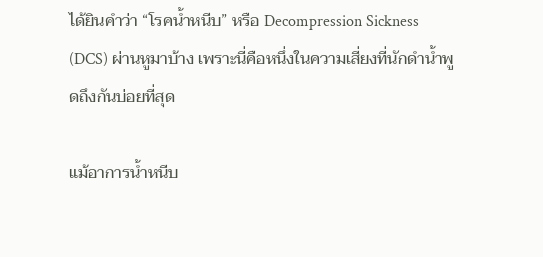ได้ยินคำว่า “โรคน้ำหนีบ” หรือ Decompression Sickness (DCS) ผ่านหูมาบ้าง เพราะนี่คือหนึ่งในความเสี่ยงที่นักดำน้ำพูดถึงกันบ่อยที่สุด

แม้อาการน้ำหนีบ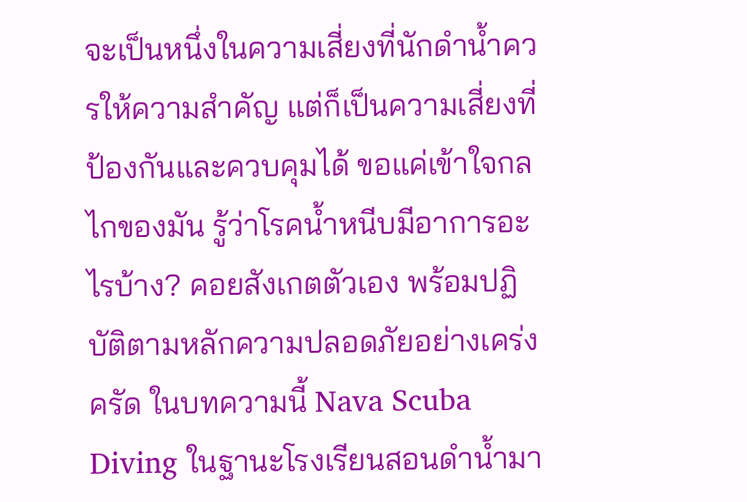จะเป็นหนึ่งในความเสี่ยงที่นักดำน้ำควรให้ความสำคัญ แต่ก็เป็นความเสี่ยงที่ป้องกันและควบคุมได้ ขอแค่เข้าใจกลไกของมัน รู้ว่าโรคน้ำหนีบมีอาการอะไรบ้าง? คอยสังเกตตัวเอง พร้อมปฏิบัติตามหลักความปลอดภัยอย่างเคร่งครัด ในบทความนี้ Nava Scuba Diving ในฐานะโรงเรียนสอนดำน้ำมา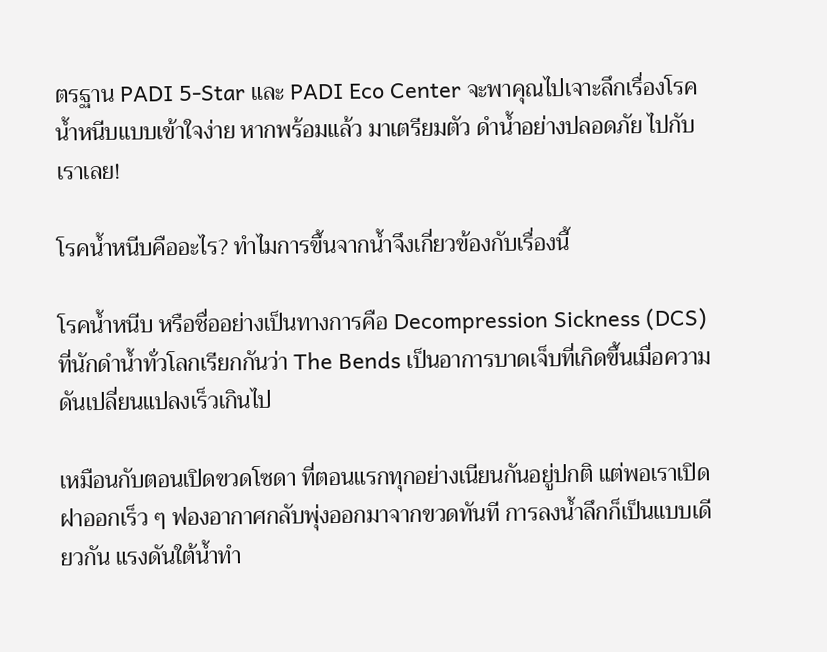ตรฐาน PADI 5-Star และ PADI Eco Center จะพาคุณไปเจาะลึกเรื่องโรคน้ำหนีบแบบเข้าใจง่าย หากพร้อมแล้ว มาเตรียมตัว ดำน้ำอย่างปลอดภัย ไปกับเราเลย!

โรคน้ำหนีบคืออะไร? ทำไมการขึ้นจากน้ำจึงเกี่ยวข้องกับเรื่องนี้

โรคน้ำหนีบ หรือชื่ออย่างเป็นทางการคือ Decompression Sickness (DCS) ที่นักดำน้ำทั่วโลกเรียกกันว่า The Bends เป็นอาการบาดเจ็บที่เกิดขึ้นเมื่อความดันเปลี่ยนแปลงเร็วเกินไป

เหมือนกับตอนเปิดขวดโซดา ที่ตอนแรกทุกอย่างเนียนกันอยู่ปกติ แต่พอเราเปิดฝาออกเร็ว ๆ ฟองอากาศกลับพุ่งออกมาจากขวดทันที การลงน้ำลึกก็เป็นแบบเดียวกัน แรงดันใต้น้ำทำ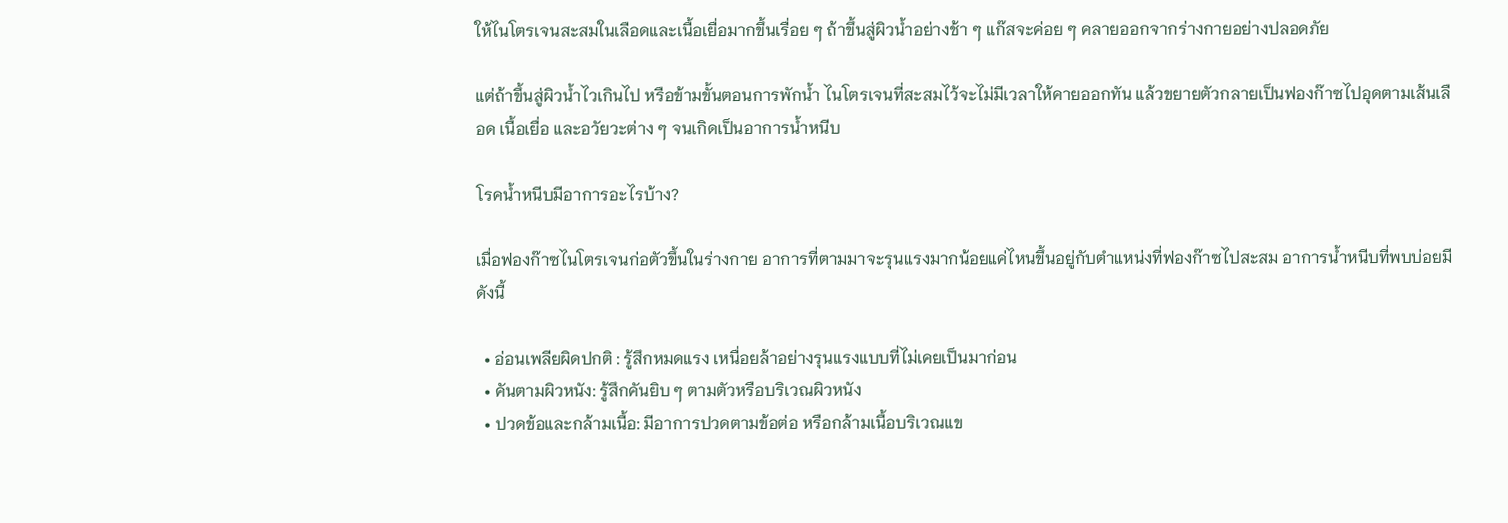ให้ไนโตรเจนสะสมในเลือดและเนื้อเยื่อมากขึ้นเรื่อย ๆ ถ้าขึ้นสู่ผิวน้ำอย่างช้า ๆ แก๊สจะค่อย ๆ คลายออกจากร่างกายอย่างปลอดภัย

แต่ถ้าขึ้นสู่ผิวน้ำไวเกินไป หรือข้ามขั้นตอนการพักน้ำ ไนโตรเจนที่สะสมไว้จะไม่มีเวลาให้คายออกทัน แล้วขยายตัวกลายเป็นฟองก๊าซไปอุดตามเส้นเลือด เนื้อเยื่อ และอวัยวะต่าง ๆ จนเกิดเป็นอาการน้ำหนีบ

โรคน้ำหนีบมีอาการอะไรบ้าง?

เมื่อฟองก๊าซไนโตรเจนก่อตัวขึ้นในร่างกาย อาการที่ตามมาจะรุนแรงมากน้อยแค่ไหนขึ้นอยู่กับตำแหน่งที่ฟองก๊าซไปสะสม อาการน้ำหนีบที่พบบ่อยมีดังนี้

  • อ่อนเพลียผิดปกติ : รู้สึกหมดแรง เหนื่อยล้าอย่างรุนแรงแบบที่ไม่เคยเป็นมาก่อน
  • คันตามผิวหนัง: รู้สึกคันยิบ ๆ ตามตัวหรือบริเวณผิวหนัง
  • ปวดข้อและกล้ามเนื้อ: มีอาการปวดตามข้อต่อ หรือกล้ามเนื้อบริเวณแข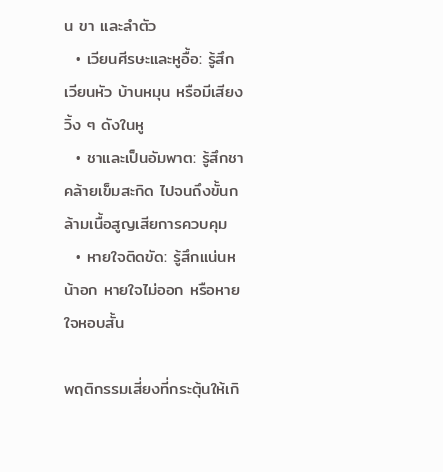น ขา และลำตัว
  • เวียนศีรษะและหูอื้อ: รู้สึกเวียนหัว บ้านหมุน หรือมีเสียงวิ้ง ๆ ดังในหู
  • ชาและเป็นอัมพาต: รู้สึกชา คล้ายเข็มสะกิด ไปจนถึงขั้นกล้ามเนื้อสูญเสียการควบคุม
  • หายใจติดขัด: รู้สึกแน่นหน้าอก หายใจไม่ออก หรือหายใจหอบสั้น

พฤติกรรมเสี่ยงที่กระตุ้นให้เกิ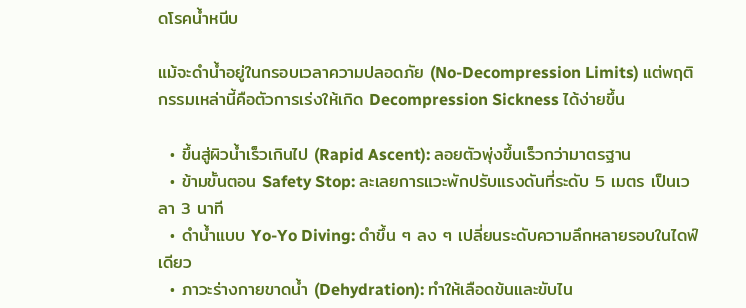ดโรคน้ำหนีบ

แม้จะดำน้ำอยู่ในกรอบเวลาความปลอดภัย (No-Decompression Limits) แต่พฤติกรรมเหล่านี้คือตัวการเร่งให้เกิด Decompression Sickness ได้ง่ายขึ้น

  • ขึ้นสู่ผิวน้ำเร็วเกินไป (Rapid Ascent): ลอยตัวพุ่งขึ้นเร็วกว่ามาตรฐาน
  • ข้ามขั้นตอน Safety Stop: ละเลยการแวะพักปรับแรงดันที่ระดับ 5 เมตร เป็นเวลา 3 นาที
  • ดำน้ำแบบ Yo-Yo Diving: ดำขึ้น ๆ ลง ๆ เปลี่ยนระดับความลึกหลายรอบในไดฟ์เดียว
  • ภาวะร่างกายขาดน้ำ (Dehydration): ทำให้เลือดข้นและขับไน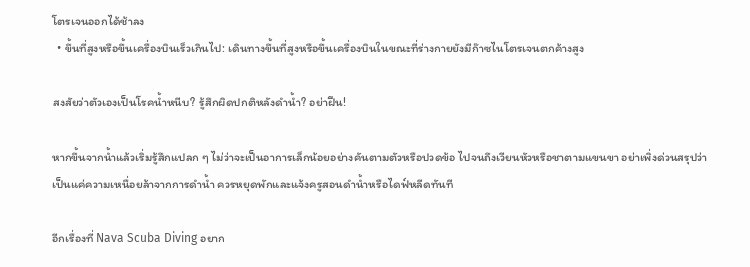โตรเจนออกได้ช้าลง
  • ขึ้นที่สูงหรือขึ้นเครื่องบินเร็วเกินไป: เดินทางขึ้นที่สูงหรือขึ้นเครื่องบินในขณะที่ร่างกายยังมีก๊าซไนโตรเจนตกค้างสูง

สงสัยว่าตัวเองเป็นโรคน้ำหนีบ? รู้สึกผิดปกติหลังดำน้ำ? อย่าฝืน!

หากขึ้นจากน้ำแล้วเริ่มรู้สึกแปลก ๆ ไม่ว่าจะเป็นอาการเล็กน้อยอย่างคันตามตัวหรือปวดข้อ ไปจนถึงเวียนหัวหรือชาตามแขนขา อย่าเพิ่งด่วนสรุปว่าเป็นแค่ความเหนื่อยล้าจากการดำน้ำ ควรหยุดพักและแจ้งครูสอนดำน้ำหรือไดฟ์หลีดทันที

อีกเรื่องที่ Nava Scuba Diving อยาก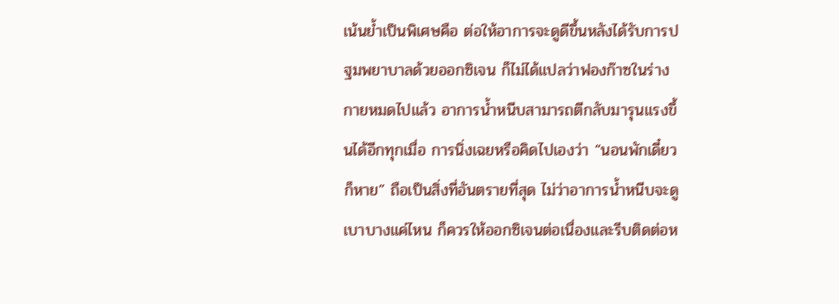เน้นย้ำเป็นพิเศษคือ ต่อให้อาการจะดูดีขึ้นหลังได้รับการปฐมพยาบาลด้วยออกซิเจน ก็ไม่ได้แปลว่าฟองก๊าซในร่างกายหมดไปแล้ว อาการน้ำหนีบสามารถตีกลับมารุนแรงขึ้นได้อีกทุกเมื่อ การนิ่งเฉยหรือคิดไปเองว่า “นอนพักเดี๋ยวก็หาย” ถือเป็นสิ่งที่อันตรายที่สุด ไม่ว่าอาการน้ำหนีบจะดูเบาบางแค่ไหน ก็ควรให้ออกซิเจนต่อเนื่องและรีบติดต่อห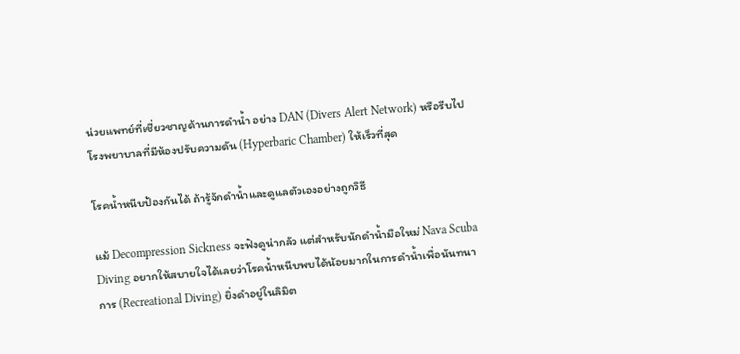น่วยแพทย์ที่เชี่ยวชาญด้านการดำน้ำ อย่าง DAN (Divers Alert Network) หรือรีบไปโรงพยาบาลที่มีห้องปรับความดัน (Hyperbaric Chamber) ให้เร็วที่สุด

โรคน้ำหนีบป้องกันได้ ถ้ารู้จักดำน้ำและดูแลตัวเองอย่างถูกวิธี

แม้ Decompression Sickness จะฟังดูน่ากลัว แต่สำหรับนักดำน้ำมือใหม่ Nava Scuba Diving อยากให้สบายใจได้เลยว่าโรคน้ำหนีบพบได้น้อยมากในการดำน้ำเพื่อนันทนาการ (Recreational Diving) ยิ่งดำอยู่ในลิมิต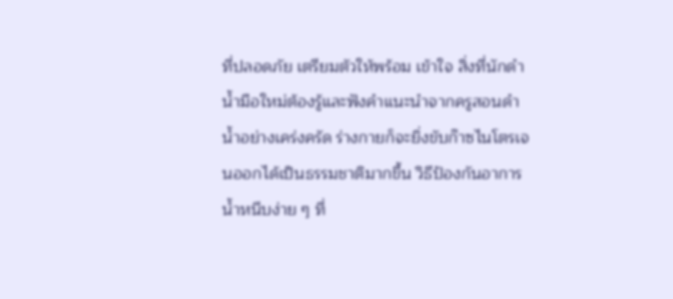ที่ปลอดภัย เตรียมตัวให้พร้อม เข้าใจ สิ่งที่นักดำน้ำมือใหม่ต้องรู้และฟังคำแนะนำจากครูสอนดำน้ำอย่างเคร่งครัด ร่างกายก็จะยิ่งขับก๊าซไนโตรเจนออกได้เป็นธรรมชาติมากขึ้น วิธีป้องกันอาการน้ำหนีบง่าย ๆ ที่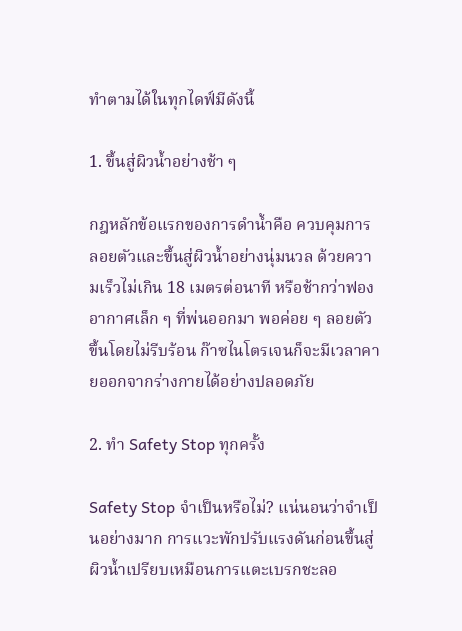ทำตามได้ในทุกไดฟ์มีดังนี้

1. ขึ้นสู่ผิวน้ำอย่างช้า ๆ

กฎหลักข้อแรกของการดำน้ำคือ ควบคุมการลอยตัวและขึ้นสู่ผิวน้ำอย่างนุ่มนวล ด้วยความเร็วไม่เกิน 18 เมตรต่อนาที หรือช้ากว่าฟองอากาศเล็ก ๆ ที่พ่นออกมา พอค่อย ๆ ลอยตัวขึ้นโดยไม่รีบร้อน ก๊าซไนโตรเจนก็จะมีเวลาคายออกจากร่างกายได้อย่างปลอดภัย

2. ทำ Safety Stop ทุกครั้ง

Safety Stop จำเป็นหรือไม่? แน่นอนว่าจำเป็นอย่างมาก การแวะพักปรับแรงดันก่อนขึ้นสู่ผิวน้ำเปรียบเหมือนการแตะเบรกชะลอ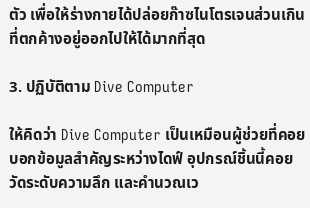ตัว เพื่อให้ร่างกายได้ปล่อยก๊าซไนโตรเจนส่วนเกินที่ตกค้างอยู่ออกไปให้ได้มากที่สุด

3. ปฏิบัติตาม Dive Computer

ให้คิดว่า Dive Computer เป็นเหมือนผู้ช่วยที่คอยบอกข้อมูลสำคัญระหว่างไดฟ์ อุปกรณ์ชิ้นนี้คอยวัดระดับความลึก และคำนวณเว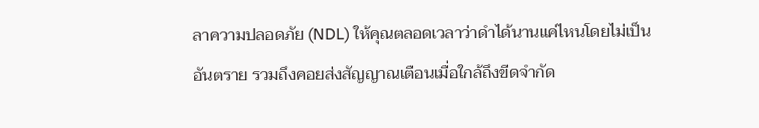ลาความปลอดภัย (NDL) ให้คุณตลอดเวลาว่าดำได้นานแค่ไหนโดยไม่เป็นอันตราย รวมถึงคอยส่งสัญญาณเตือนเมื่อใกล้ถึงขีดจำกัด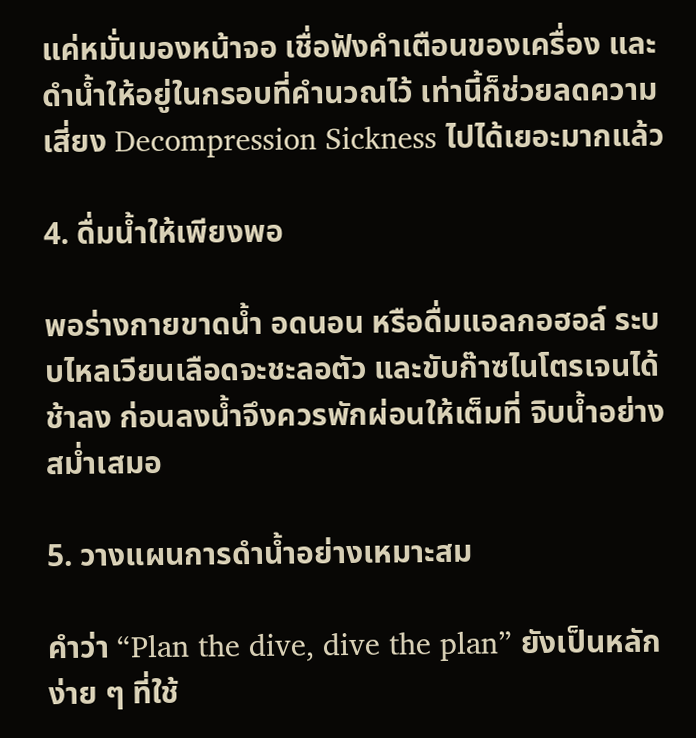แค่หมั่นมองหน้าจอ เชื่อฟังคำเตือนของเครื่อง และดำน้ำให้อยู่ในกรอบที่คำนวณไว้ เท่านี้ก็ช่วยลดความเสี่ยง Decompression Sickness ไปได้เยอะมากแล้ว

4. ดื่มน้ำให้เพียงพอ

พอร่างกายขาดน้ำ อดนอน หรือดื่มแอลกอฮอล์ ระบบไหลเวียนเลือดจะชะลอตัว และขับก๊าซไนโตรเจนได้ช้าลง ก่อนลงน้ำจึงควรพักผ่อนให้เต็มที่ จิบน้ำอย่างสม่ำเสมอ

5. วางแผนการดำน้ำอย่างเหมาะสม

คำว่า “Plan the dive, dive the plan” ยังเป็นหลักง่าย ๆ ที่ใช้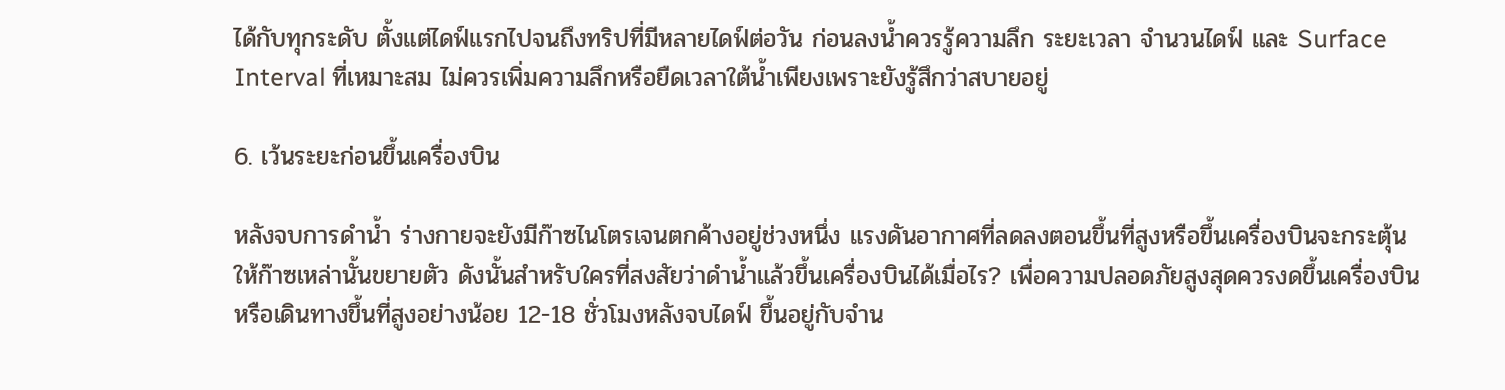ได้กับทุกระดับ ตั้งแต่ไดฟ์แรกไปจนถึงทริปที่มีหลายไดฟ์ต่อวัน ก่อนลงน้ำควรรู้ความลึก ระยะเวลา จำนวนไดฟ์ และ Surface Interval ที่เหมาะสม ไม่ควรเพิ่มความลึกหรือยืดเวลาใต้น้ำเพียงเพราะยังรู้สึกว่าสบายอยู่

6. เว้นระยะก่อนขึ้นเครื่องบิน

หลังจบการดำน้ำ ร่างกายจะยังมีก๊าซไนโตรเจนตกค้างอยู่ช่วงหนึ่ง แรงดันอากาศที่ลดลงตอนขึ้นที่สูงหรือขึ้นเครื่องบินจะกระตุ้นให้ก๊าซเหล่านั้นขยายตัว ดังนั้นสำหรับใครที่สงสัยว่าดำน้ำแล้วขึ้นเครื่องบินได้เมื่อไร? เพื่อความปลอดภัยสูงสุดควรงดขึ้นเครื่องบินหรือเดินทางขึ้นที่สูงอย่างน้อย 12-18 ชั่วโมงหลังจบไดฟ์ ขึ้นอยู่กับจำน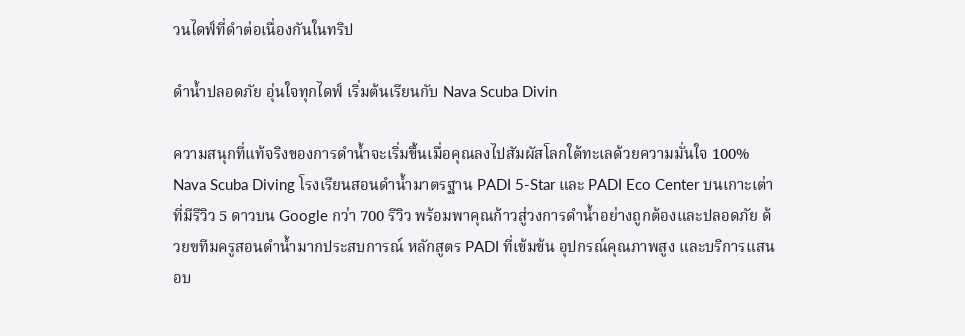วนไดฟ์ที่ดำต่อเนื่องกันในทริป

ดำน้ำปลอดภัย อุ่นใจทุกไดฟ์ เริ่มต้นเรียนกับ Nava Scuba Divin

ความสนุกที่แท้จริงของการดำน้ำจะเริ่มขึ้นเมื่อคุณลงไปสัมผัสโลกใต้ทะเลด้วยความมั่นใจ 100% Nava Scuba Diving โรงเรียนสอนดำน้ำมาตรฐาน PADI 5-Star และ PADI Eco Center บนเกาะเต่า ที่มีรีวิว 5 ดาวบน Google กว่า 700 รีวิว พร้อมพาคุณก้าวสู่วงการดำน้ำอย่างถูกต้องและปลอดภัย ด้วยฃทีมครูสอนดำน้ำมากประสบการณ์ หลักสูตร PADI ที่เข้มข้น อุปกรณ์คุณภาพสูง และบริการแสนอบ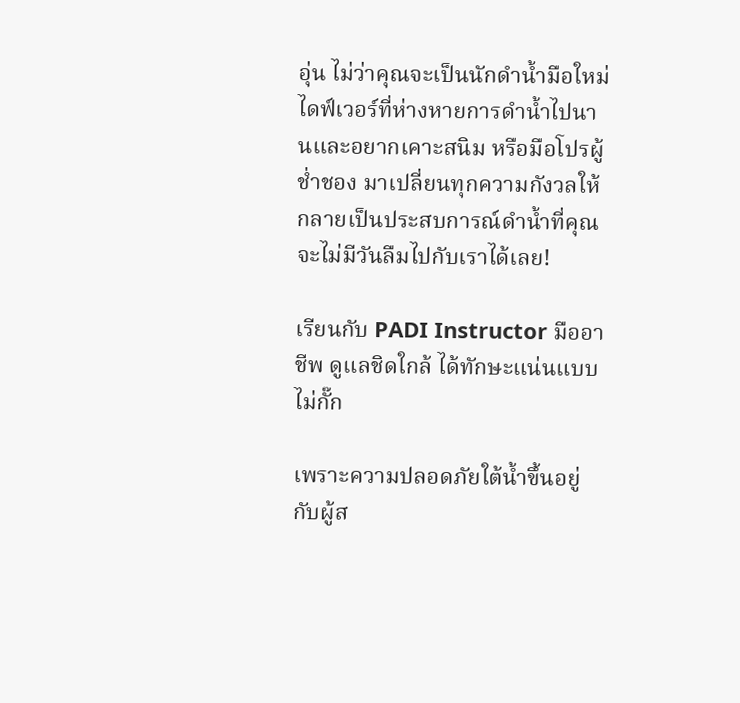อุ่น ไม่ว่าคุณจะเป็นนักดำน้ำมือใหม่ ไดฟ์เวอร์ที่ห่างหายการดำน้ำไปนานและอยากเคาะสนิม หรือมือโปรผู้ช่ำชอง มาเปลี่ยนทุกความกังวลให้กลายเป็นประสบการณ์ดำน้ำที่คุณจะไม่มีวันลืมไปกับเราได้เลย!

เรียนกับ PADI Instructor มืออาชีพ ดูแลชิดใกล้ ได้ทักษะแน่นแบบไม่กั๊ก

เพราะความปลอดภัยใต้น้ำขึ้นอยู่กับผู้ส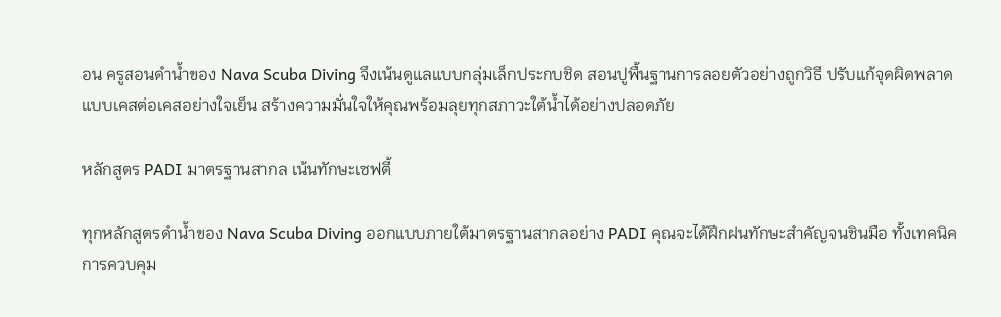อน ครูสอนดำน้ำของ Nava Scuba Diving จึงเน้นดูแลแบบกลุ่มเล็กประกบชิด สอนปูพื้นฐานการลอยตัวอย่างถูกวิธี ปรับแก้จุดผิดพลาดแบบเคสต่อเคสอย่างใจเย็น สร้างความมั่นใจให้คุณพร้อมลุยทุกสภาวะใต้น้ำได้อย่างปลอดภัย

หลักสูตร PADI มาตรฐานสากล เน้นทักษะเซฟตี้

ทุกหลักสูตรดำน้ำของ Nava Scuba Diving ออกแบบภายใต้มาตรฐานสากลอย่าง PADI คุณจะได้ฝึกฝนทักษะสำคัญจนชินมือ ทั้งเทคนิคการควบคุม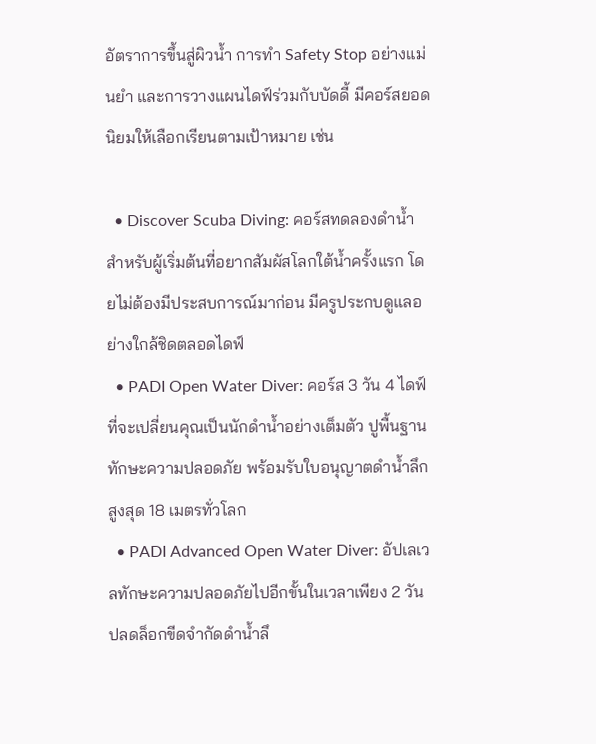อัตราการขึ้นสู่ผิวน้ำ การทำ Safety Stop อย่างแม่นยำ และการวางแผนไดฟ์ร่วมกับบัดดี้ มีคอร์สยอดนิยมให้เลือกเรียนตามเป้าหมาย เช่น

  • Discover Scuba Diving: คอร์สทดลองดำน้ำสำหรับผู้เริ่มต้นที่อยากสัมผัสโลกใต้น้ำครั้งแรก โดยไม่ต้องมีประสบการณ์มาก่อน มีครูประกบดูแลอย่างใกล้ชิดตลอดไดฟ์
  • PADI Open Water Diver: คอร์ส 3 วัน 4 ไดฟ์ ที่จะเปลี่ยนคุณเป็นนักดำน้ำอย่างเต็มตัว ปูพื้นฐานทักษะความปลอดภัย พร้อมรับใบอนุญาตดำน้ำลึกสูงสุด 18 เมตรทั่วโลก
  • PADI Advanced Open Water Diver: อัปเลเวลทักษะความปลอดภัยไปอีกขั้นในเวลาเพียง 2 วัน ปลดล็อกขีดจำกัดดำน้ำลึ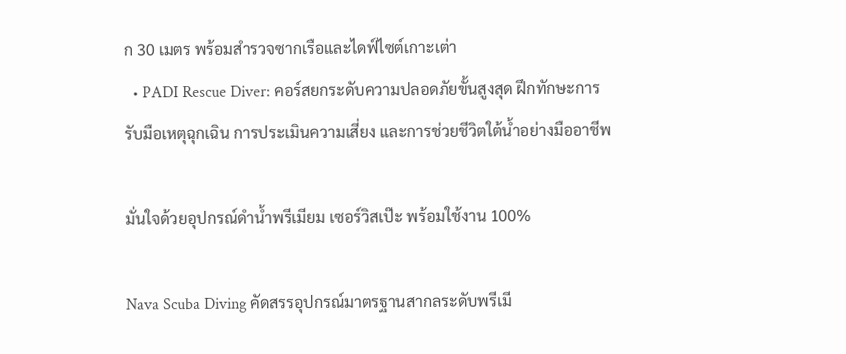ก 30 เมตร พร้อมสำรวจซากเรือและไดฟ์ไซต์เกาะเต่า
  • PADI Rescue Diver: คอร์สยกระดับความปลอดภัยขั้นสูงสุด ฝึกทักษะการรับมือเหตุฉุกเฉิน การประเมินความเสี่ยง และการช่วยชีวิตใต้น้ำอย่างมืออาชีพ

มั่นใจด้วยอุปกรณ์ดำน้ำพรีเมียม เซอร์วิสเป๊ะ พร้อมใช้งาน 100%

Nava Scuba Diving คัดสรรอุปกรณ์มาตรฐานสากลระดับพรีเมี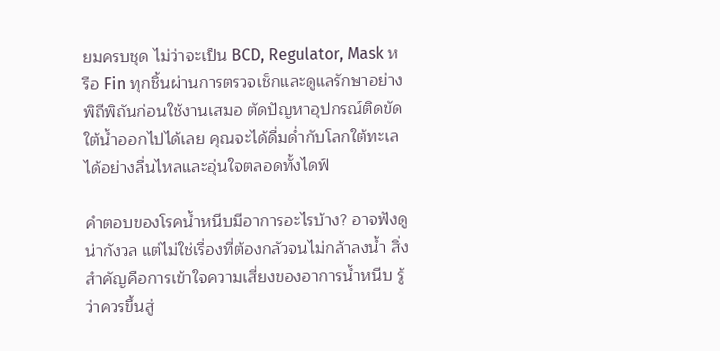ยมครบชุด ไม่ว่าจะเป็น BCD, Regulator, Mask หรือ Fin ทุกชิ้นผ่านการตรวจเช็กและดูแลรักษาอย่างพิถีพิถันก่อนใช้งานเสมอ ตัดปัญหาอุปกรณ์ติดขัดใต้น้ำออกไปได้เลย คุณจะได้ดื่มด่ำกับโลกใต้ทะเลได้อย่างลื่นไหลและอุ่นใจตลอดทั้งไดฟ์

คำตอบของโรคน้ำหนีบมีอาการอะไรบ้าง? อาจฟังดูน่ากังวล แต่ไม่ใช่เรื่องที่ต้องกลัวจนไม่กล้าลงน้ำ สิ่งสำคัญคือการเข้าใจความเสี่ยงของอาการน้ำหนีบ รู้ว่าควรขึ้นสู่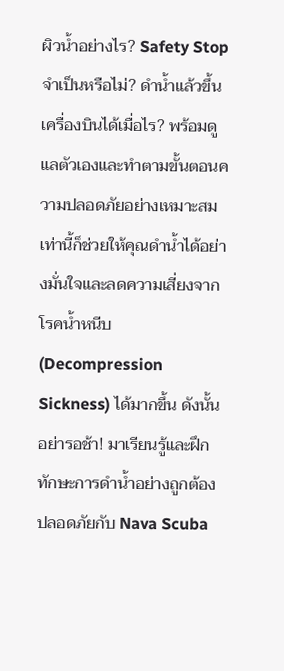ผิวน้ำอย่างไร? Safety Stop จำเป็นหรือไม่? ดำน้ำแล้วขึ้นเครื่องบินได้เมื่อไร? พร้อมดูแลตัวเองและทำตามขั้นตอนความปลอดภัยอย่างเหมาะสม เท่านี้ก็ช่วยให้คุณดำน้ำได้อย่างมั่นใจและลดความเสี่ยงจากโรคน้ำหนีบ (Decompression Sickness) ได้มากขึ้น ดังนั้นอย่ารอช้า! มาเรียนรู้และฝึกทักษะการดำน้ำอย่างถูกต้อง ปลอดภัยกับ Nava Scuba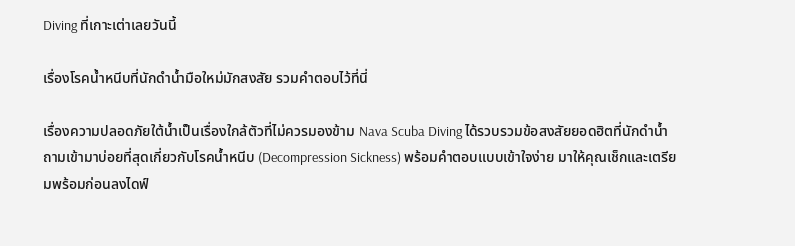Diving ที่เกาะเต่าเลยวันนี้

เรื่องโรคน้ำหนีบที่นักดำน้ำมือใหม่มักสงสัย รวมคำตอบไว้ที่นี่

เรื่องความปลอดภัยใต้น้ำเป็นเรื่องใกล้ตัวที่ไม่ควรมองข้าม Nava Scuba Diving ได้รวบรวมข้อสงสัยยอดฮิตที่นักดำน้ำถามเข้ามาบ่อยที่สุดเกี่ยวกับโรคน้ำหนีบ (Decompression Sickness) พร้อมคำตอบแบบเข้าใจง่าย มาให้คุณเช็กและเตรียมพร้อมก่อนลงไดฟ์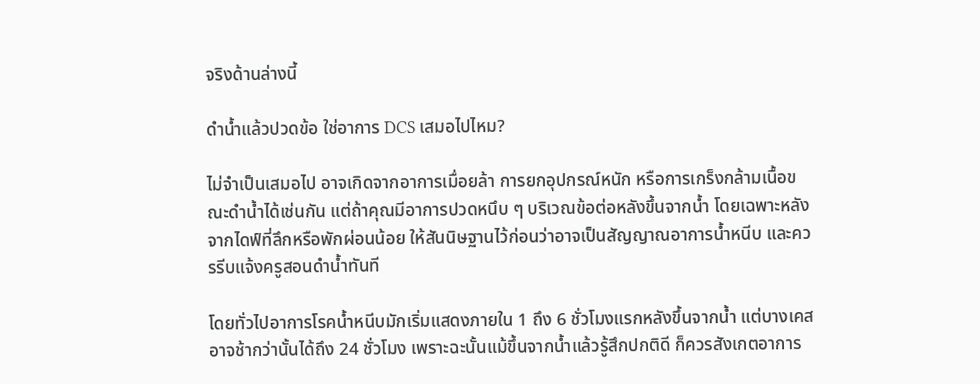จริงด้านล่างนี้

ดำน้ำแล้วปวดข้อ ใช่อาการ DCS เสมอไปไหม?

ไม่จำเป็นเสมอไป อาจเกิดจากอาการเมื่อยล้า การยกอุปกรณ์หนัก หรือการเกร็งกล้ามเนื้อขณะดำน้ำได้เช่นกัน แต่ถ้าคุณมีอาการปวดหนึบ ๆ บริเวณข้อต่อหลังขึ้นจากน้ำ โดยเฉพาะหลังจากไดฟ์ที่ลึกหรือพักผ่อนน้อย ให้สันนิษฐานไว้ก่อนว่าอาจเป็นสัญญาณอาการน้ำหนีบ และควรรีบแจ้งครูสอนดำน้ำทันที

โดยทั่วไปอาการโรคน้ำหนีบมักเริ่มแสดงภายใน 1 ถึง 6 ชั่วโมงแรกหลังขึ้นจากน้ำ แต่บางเคสอาจช้ากว่านั้นได้ถึง 24 ชั่วโมง เพราะฉะนั้นแม้ขึ้นจากน้ำแล้วรู้สึกปกติดี ก็ควรสังเกตอาการ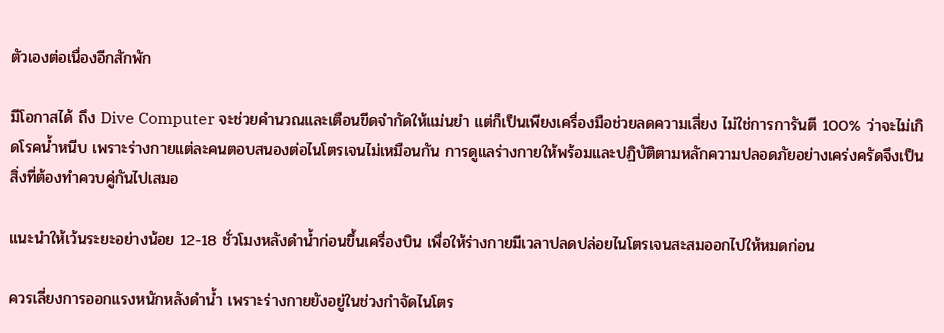ตัวเองต่อเนื่องอีกสักพัก

มีโอกาสได้ ถึง Dive Computer จะช่วยคำนวณและเตือนขีดจำกัดให้แม่นยำ แต่ก็เป็นเพียงเครื่องมือช่วยลดความเสี่ยง ไม่ใช่การการันตี 100% ว่าจะไม่เกิดโรคน้ำหนีบ เพราะร่างกายแต่ละคนตอบสนองต่อไนโตรเจนไม่เหมือนกัน การดูแลร่างกายให้พร้อมและปฏิบัติตามหลักความปลอดภัยอย่างเคร่งครัดจึงเป็นสิ่งที่ต้องทำควบคู่กันไปเสมอ

แนะนำให้เว้นระยะอย่างน้อย 12-18 ชั่วโมงหลังดำน้ำก่อนขึ้นเครื่องบิน เพื่อให้ร่างกายมีเวลาปลดปล่อยไนโตรเจนสะสมออกไปให้หมดก่อน

ควรเลี่ยงการออกแรงหนักหลังดำน้ำ เพราะร่างกายยังอยู่ในช่วงกำจัดไนโตร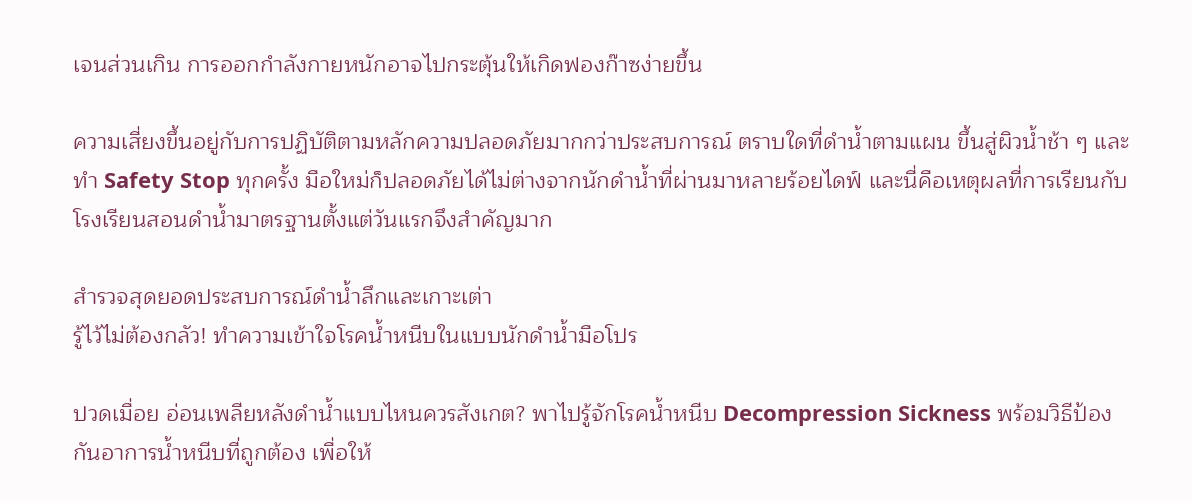เจนส่วนเกิน การออกกำลังกายหนักอาจไปกระตุ้นให้เกิดฟองก๊าซง่ายขึ้น

ความเสี่ยงขึ้นอยู่กับการปฏิบัติตามหลักความปลอดภัยมากกว่าประสบการณ์ ตราบใดที่ดำน้ำตามแผน ขึ้นสู่ผิวน้ำช้า ๆ และทำ Safety Stop ทุกครั้ง มือใหม่ก็ปลอดภัยได้ไม่ต่างจากนักดำน้ำที่ผ่านมาหลายร้อยไดฟ์ และนี่คือเหตุผลที่การเรียนกับโรงเรียนสอนดำน้ำมาตรฐานตั้งแต่วันแรกจึงสำคัญมาก

สำรวจสุดยอดประสบการณ์ดำน้ำลึกและเกาะเต่า
รู้ไว้ไม่ต้องกลัว! ทำความเข้าใจโรคน้ำหนีบในแบบนักดำน้ำมือโปร

ปวดเมื่อย อ่อนเพลียหลังดำน้ำแบบไหนควรสังเกต? พาไปรู้จักโรคน้ำหนีบ Decompression Sickness พร้อมวิธีป้องกันอาการน้ำหนีบที่ถูกต้อง เพื่อให้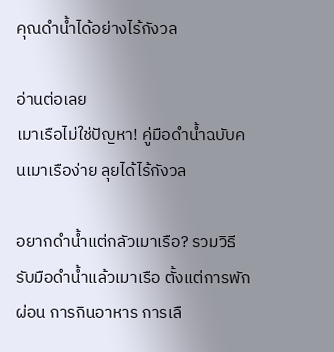คุณดำน้ำได้อย่างไร้กังวล

อ่านต่อเลย
เมาเรือไม่ใช่ปัญหา! คู่มือดำน้ำฉบับคนเมาเรือง่าย ลุยได้ไร้กังวล

อยากดำน้ำแต่กลัวเมาเรือ? รวมวิธีรับมือดำน้ำแล้วเมาเรือ ตั้งแต่การพักผ่อน การกินอาหาร การเลื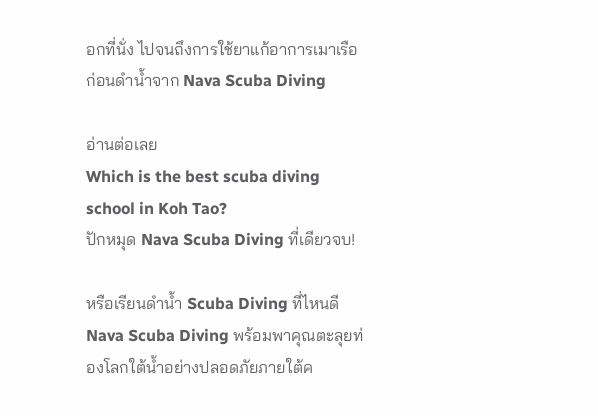อกที่นั่ง ไปจนถึงการใช้ยาแก้อาการเมาเรือก่อนดำน้ำจาก Nava Scuba Diving

อ่านต่อเลย
Which is the best scuba diving school in Koh Tao?
ปักหมุด Nava Scuba Diving ที่เดียวจบ!

หรือเรียนดำน้ำ Scuba Diving ที่ไหนดี Nava Scuba Diving พร้อมพาคุณตะลุยท่องโลกใต้น้ำอย่างปลอดภัยภายใต้ค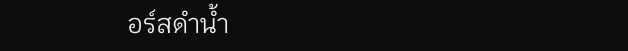อร์สดำน้ำ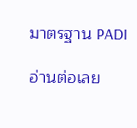มาตรฐาน PADI

อ่านต่อเลย